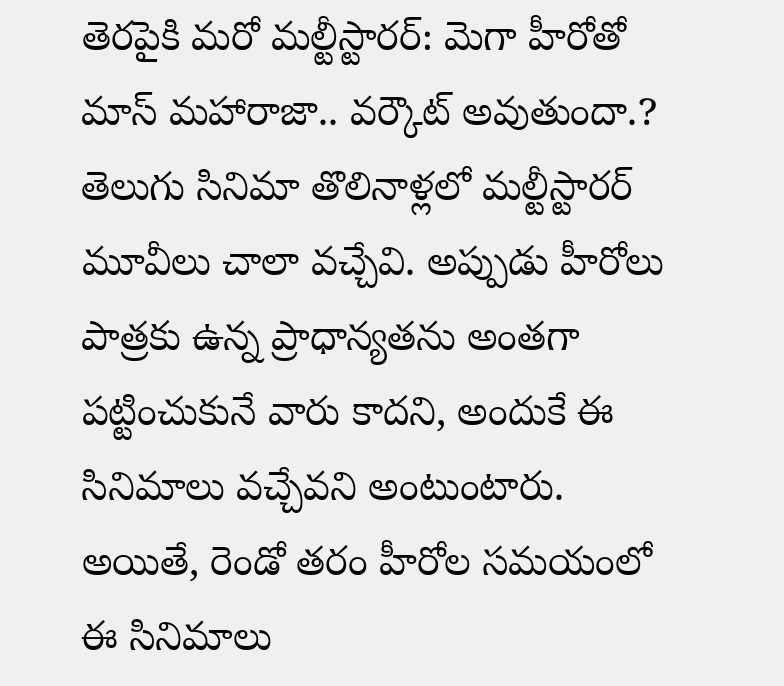తెరపైకి మరో మల్టీస్టారర్: మెగా హీరోతో మాస్ మహారాజా.. వర్కౌట్ అవుతుందా.?
తెలుగు సినిమా తొలినాళ్లలో మల్టీస్టారర్ మూవీలు చాలా వచ్చేవి. అప్పుడు హీరోలు పాత్రకు ఉన్న ప్రాధాన్యతను అంతగా పట్టించుకునే వారు కాదని, అందుకే ఈ సినిమాలు వచ్చేవని అంటుంటారు. అయితే, రెండో తరం హీరోల సమయంలో ఈ సినిమాలు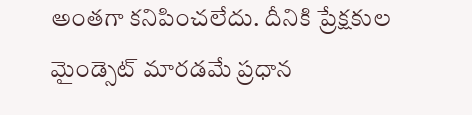అంతగా కనిపించలేదు. దీనికి ప్రేక్షకుల మైండ్సెట్ మారడమే ప్రధాన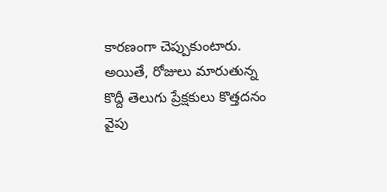కారణంగా చెప్పుకుంటారు. అయితే, రోజులు మారుతున్న కొద్దీ తెలుగు ప్రేక్షకులు కొత్తదనం వైపు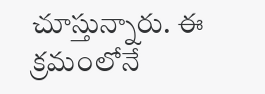చూస్తున్నారు. ఈ క్రమంలోనే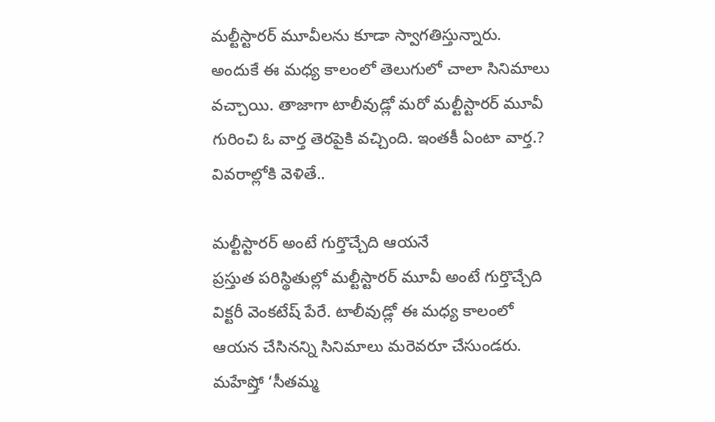మల్టీస్టారర్ మూవీలను కూడా స్వాగతిస్తున్నారు. అందుకే ఈ మధ్య కాలంలో తెలుగులో చాలా సినిమాలు వచ్చాయి. తాజాగా టాలీవుడ్లో మరో మల్టీస్టారర్ మూవీ గురించి ఓ వార్త తెరపైకి వచ్చింది. ఇంతకీ ఏంటా వార్త.? వివరాల్లోకి వెళితే..

మల్టీస్టారర్ అంటే గుర్తొచ్చేది ఆయనే
ప్రస్తుత పరిస్థితుల్లో మల్టీస్టారర్ మూవీ అంటే గుర్తొచ్చేది విక్టరీ వెంకటేష్ పేరే. టాలీవుడ్లో ఈ మధ్య కాలంలో ఆయన చేసినన్ని సినిమాలు మరెవరూ చేసుండరు. మహేష్తో ‘సీతమ్మ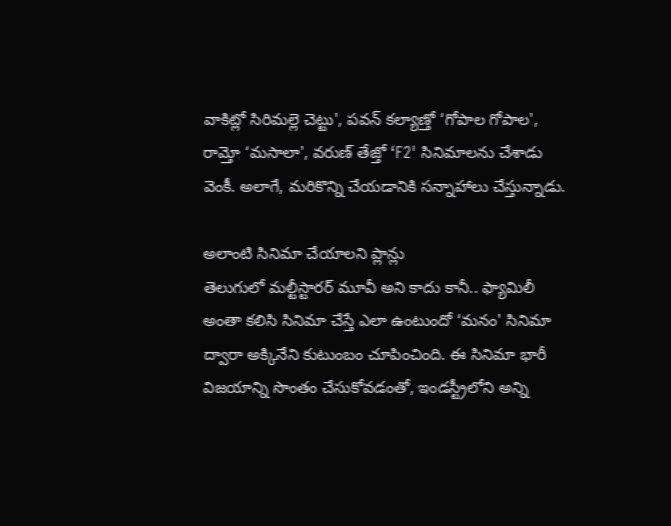వాకిట్లో సిరిమల్లె చెట్టు', పవన్ కల్యాణ్తో ‘గోపాల గోపాల', రామ్తో ‘మసాలా', వరుణ్ తేజ్తో ‘F2' సినిమాలను చేశాడు వెంకీ. అలాగే, మరికొన్ని చేయడానికి సన్నాహాలు చేస్తున్నాడు.

అలాంటి సినిమా చేయాలని ప్లాన్లు
తెలుగులో మల్టీస్టారర్ మూవీ అని కాదు కానీ.. ఫ్యామిలీ అంతా కలిసి సినిమా చేస్తే ఎలా ఉంటుందో ‘మనం' సినిమా ద్వారా అక్కినేని కుటుంబం చూపించింది. ఈ సినిమా భారీ విజయాన్ని సొంతం చేసుకోవడంతో, ఇండస్ట్రీలోని అన్ని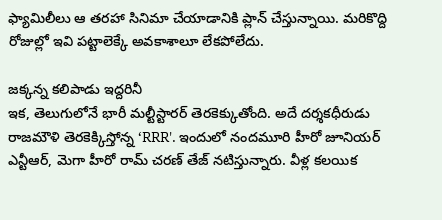ఫ్యామిలీలు ఆ తరహా సినిమా చేయాడానికి ప్లాన్ చేస్తున్నాయి. మరికొద్ది రోజుల్లో ఇవి పట్టాలెక్కే అవకాశాలూ లేకపోలేదు.

జక్కన్న కలిపాడు ఇద్దరినీ
ఇక, తెలుగులోనే భారీ మల్టీస్టారర్ తెరకెక్కుతోంది. అదే దర్శకధీరుడు రాజమౌళి తెరకెక్కిస్తోన్న ‘RRR'. ఇందులో నందమూరి హీరో జూనియర్ ఎన్టీఆర్, మెగా హీరో రామ్ చరణ్ తేజ్ నటిస్తున్నారు. వీళ్ల కలయిక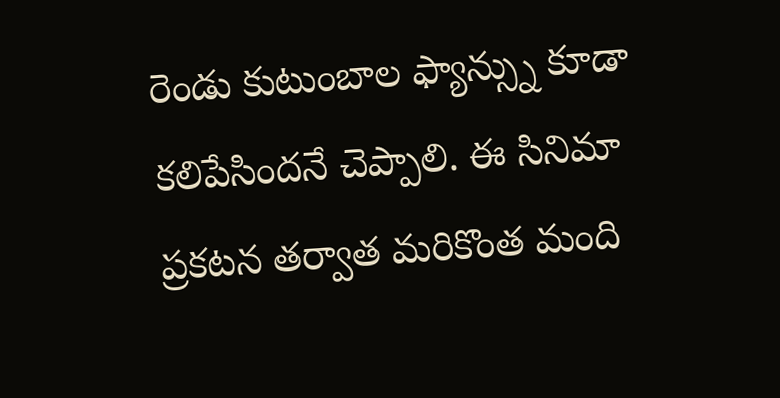రెండు కుటుంబాల ఫ్యాన్స్ను కూడా కలిపేసిందనే చెప్పాలి. ఈ సినిమా ప్రకటన తర్వాత మరికొంత మంది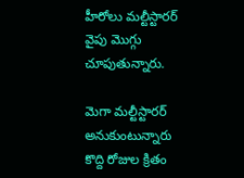హీరోలు మల్టీస్టారర్ వైపు మొగ్గు చూపుతున్నారు.

మెగా మల్టీస్టారర్ అనుకుంటున్నారు
కొద్ది రోజుల క్రితం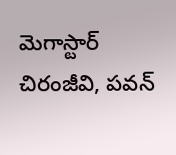మెగాస్టార్ చిరంజీవి, పవన్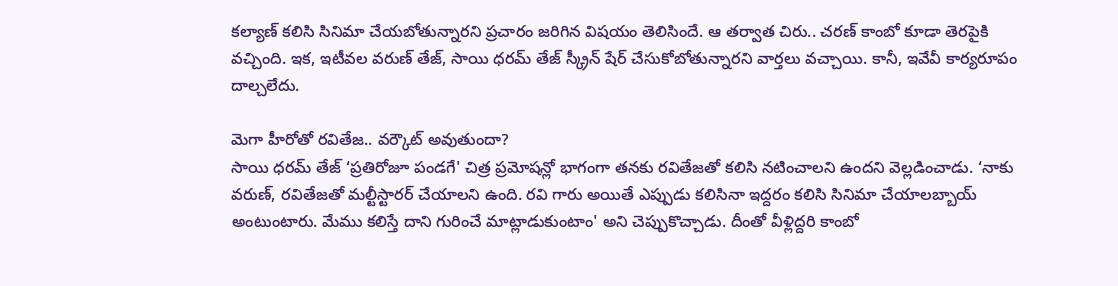కల్యాణ్ కలిసి సినిమా చేయబోతున్నారని ప్రచారం జరిగిన విషయం తెలిసిందే. ఆ తర్వాత చిరు.. చరణ్ కాంబో కూడా తెరపైకి వచ్చింది. ఇక, ఇటీవల వరుణ్ తేజ్, సాయి ధరమ్ తేజ్ స్క్రీన్ షేర్ చేసుకోబోతున్నారని వార్తలు వచ్చాయి. కానీ, ఇవేవీ కార్యరూపం దాల్చలేదు.

మెగా హీరోతో రవితేజ.. వర్కౌట్ అవుతుందా?
సాయి ధరమ్ తేజ్ ‘ప్రతిరోజూ పండగే' చిత్ర ప్రమోషన్లో భాగంగా తనకు రవితేజతో కలిసి నటించాలని ఉందని వెల్లడించాడు. ‘నాకు వరుణ్, రవితేజతో మల్టీస్టారర్ చేయాలని ఉంది. రవి గారు అయితే ఎప్పుడు కలిసినా ఇద్దరం కలిసి సినిమా చేయాలబ్బాయ్ అంటుంటారు. మేము కలిస్తే దాని గురించే మాట్లాడుకుంటాం' అని చెప్పుకొచ్చాడు. దీంతో వీళ్లిద్దరి కాంబో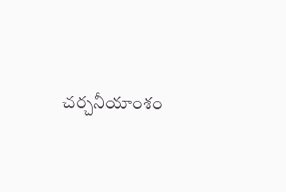చర్చనీయాంశం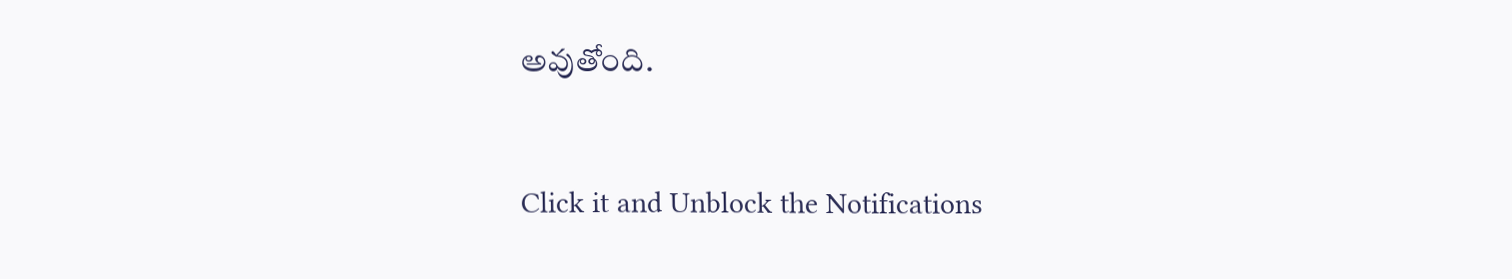అవుతోంది.


Click it and Unblock the Notifications